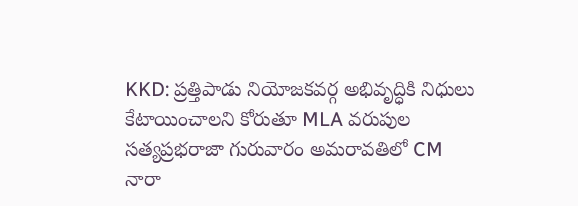KKD: ప్రత్తిపాడు నియోజకవర్గ అభివృద్ధికి నిధులు కేటాయించాలని కోరుతూ MLA వరుపుల సత్యప్రభరాజా గురువారం అమరావతిలో CM నారా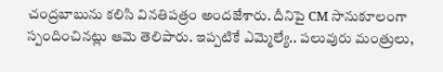చంద్రబాబును కలిసి వినతిపత్రం అందజేశారు. దీనిపై CM సానుకూలంగా స్పందించినట్లు ఆమె తెలిపారు. ఇప్పటికే ఎమ్మెల్యే.. పలువురు మంత్రులు,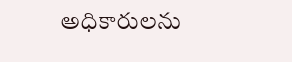అధికారులను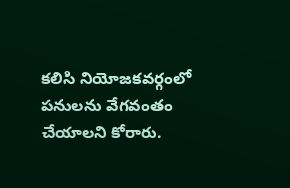కలిసి నియోజకవర్గంలో పనులను వేగవంతం చేయాలని కోరారు.